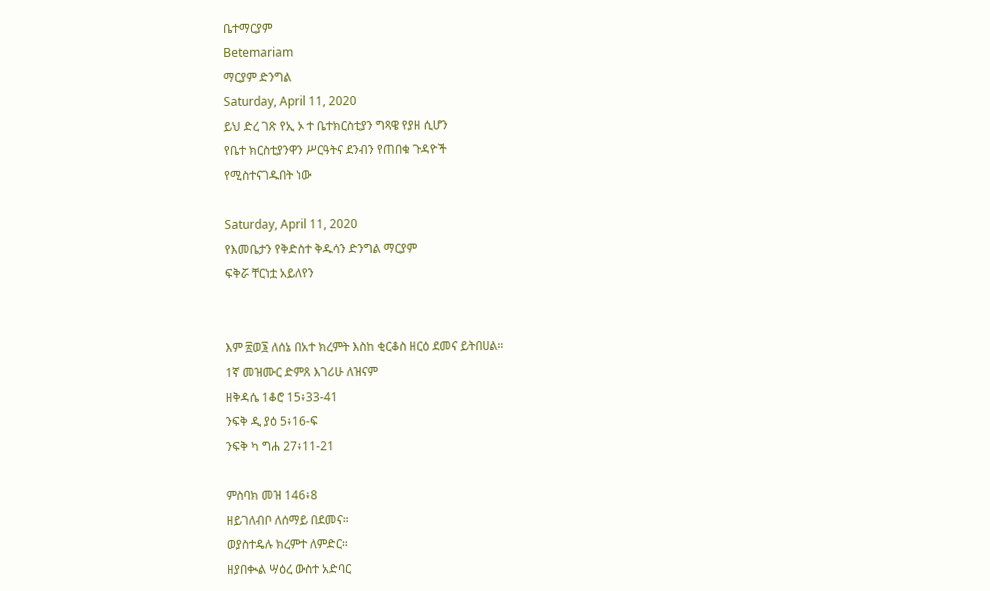ቤተማርያም
Betemariam
ማርያም ድንግል
Saturday, April 11, 2020
ይህ ድረ ገጽ የኢ ኦ ተ ቤተክርስቲያን ግጻዌ የያዘ ሲሆን
የቤተ ክርስቲያንዋን ሥርዓትና ደንብን የጠበቁ ጉዳዮች
የሚስተናገዱበት ነው

Saturday, April 11, 2020
የእመቤታን የቅድስተ ቅዱሳን ድንግል ማርያም
ፍቅሯ ቸርነቷ አይለየን


እም ፳ወ፮ ለሰኔ በአተ ክረምት እስከ ቂርቆስ ዘርዕ ደመና ይትበሀል።
1ኛ መዝሙር ድምጸ እገሪሁ ለዝናም
ዘቅዳሴ 1ቆሮ 15፥33-41
ንፍቅ ዲ ያዕ 5፥16-ፍ
ንፍቅ ካ ግሐ 27፥11-21

ምስባክ መዝ 146፥8
ዘይገለብቦ ለሰማይ በደመና።
ወያስተዴሉ ክረምተ ለምድር።
ዘያበቊል ሣዕረ ውስተ አድባር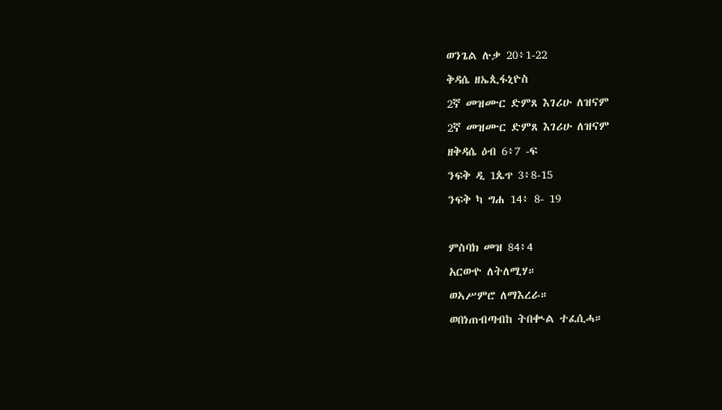ወንጌል ሉቃ 20፥1-22
ቅዳሴ ዘኤጲፋኒዮስ
2ኛ መዝሙር ድምጸ እገሪሁ ለዝናም
2ኛ መዝሙር ድምጸ እገሪሁ ለዝናም
ዘቅዳሴ ዕብ 6፥7 -ፍ
ንፍቅ ዲ 1ጴጥ 3፥8-15
ንፍቅ ካ ግሐ 14፥ 8- 19

ምስባክ መዝ 84፥4
አርውዮ ለትለሚሃ።
ወኣሥምሮ ለማእረራ።
ወበነጠብጣብከ ትበቊል ተፈሲሓ።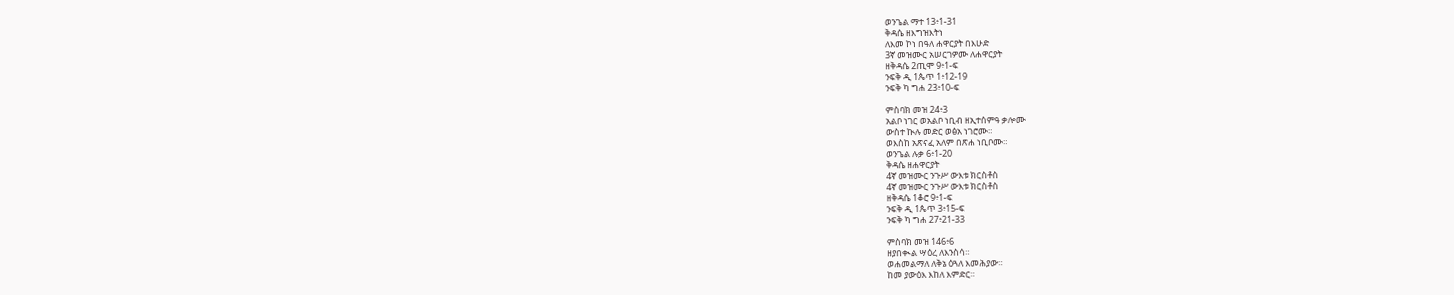ወንጌል ማተ 13፥1-31
ቅዳሴ ዘእግዝእትነ
ለእመ ኮነ በዓለ ሐዋርያት በእሁድ
3ኛ መዝሙር አሠርገዎሙ ለሐዋርያት
ዘቅዳሴ 2ጢሞ 9፥1-ፍ
ንፍቅ ዲ 1ጴጥ 1፥12-19
ንፍቅ ካ ግሐ 23፥10-ፍ

ምስባክ መዝ 24፥3
አልቦ ነገር ወአልቦ ነቢብ ዘኢተሰምዓ ቃሎሙ
ውስተ ኲሉ መድር ወፅአ ነገሮሙ።
ወእስከ አጽናፈ አለም በጽሐ ነቢቦሙ።
ወንጌል ሉቃ 6፥1-20
ቅዳሴ ዘሐዋርያት
4ኛ መዝሙር ንጉሥ ውእቱ ክርስቶስ
4ኛ መዝሙር ንጉሥ ውእቱ ክርስቶስ
ዘቅዳሴ 1ቆሮ 9፥1-ፍ
ንፍቅ ዲ 1ጴጥ 3፥15-ፍ
ንፍቅ ካ ግሐ 27፥21-33

ምስባክ መዝ 146፥6
ዘያበቊል ሣዕረ ለእንስሳ።
ወሐመልማለ ለቅኔ ዕጓለ እመሕያው።
ከመ ያውዕእ እከለ እምድር።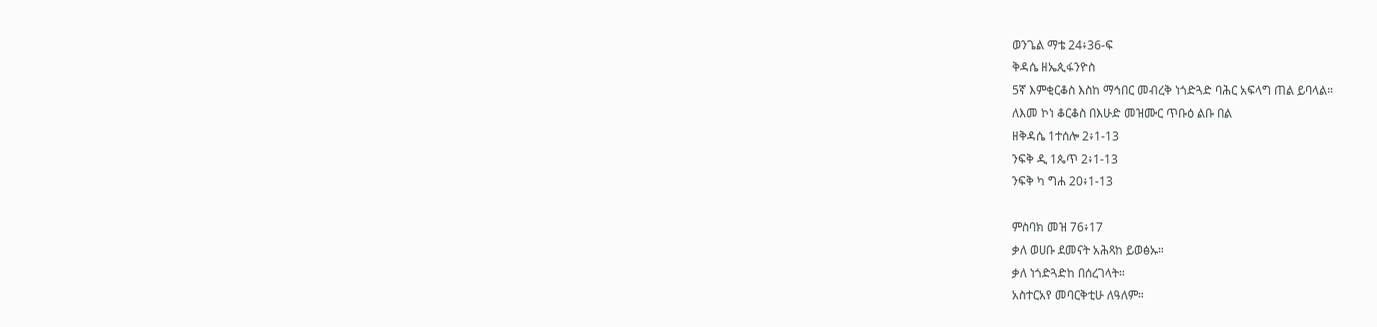ወንጌል ማቴ 24፥36-ፍ
ቅዳሴ ዘኤጲፋንዮስ
5ኛ እምቂርቆስ እስከ ማኅበር መብረቅ ነጎድጓድ ባሕር አፍላግ ጠል ይባላል።
ለእመ ኮነ ቆርቆስ በእሁድ መዝሙር ጥቡዕ ልቡ በል
ዘቅዳሴ 1ተሰሎ 2፥1-13
ንፍቅ ዲ 1ጴጥ 2፥1-13
ንፍቅ ካ ግሐ 20፥1-13

ምስባክ መዝ 76፥17
ቃለ ወሀቡ ደመናት አሕጻከ ይወፅኡ።
ቃለ ነጎድጓድከ በሰረገላት።
አስተርአየ መባርቅቲሁ ለዓለም።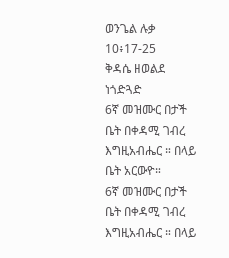ወንጌል ሉቃ 10፥17-25
ቅዳሴ ዘወልደ ነጎድጓድ
6ኛ መዝሙር በታች ቤት በቀዳሚ ገብረ እግዚአብሔር ። በላይ ቤት አርውዮ።
6ኛ መዝሙር በታች ቤት በቀዳሚ ገብረ እግዚአብሔር ። በላይ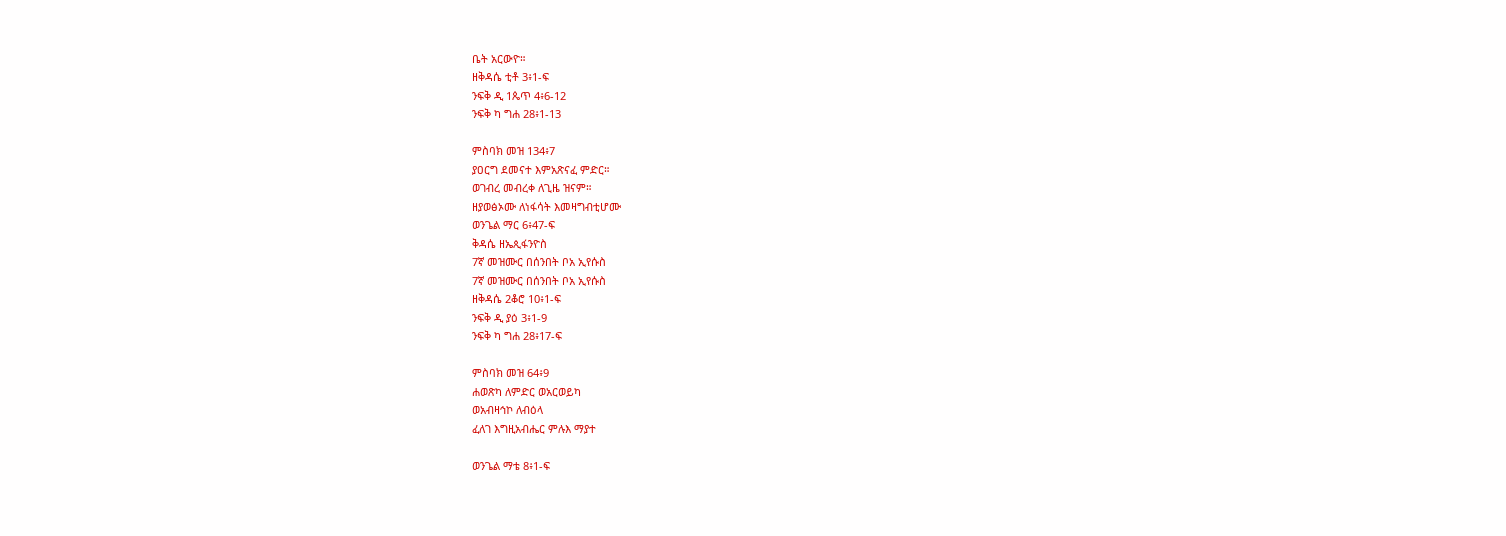ቤት አርውዮ።
ዘቅዳሴ ቲቶ 3፥1-ፍ
ንፍቅ ዲ 1ጴጥ 4፥6-12
ንፍቅ ካ ግሐ 28፥1-13

ምስባክ መዝ 134፥7
ያዐርግ ደመናተ እምአጽናፈ ምድር።
ወገብረ መብረቀ ለጊዜ ዝናም።
ዘያወፅኦሙ ለነፋሳት እመዛግብቲሆሙ
ወንጌል ማር 6፥47-ፍ
ቅዳሴ ዘኤጲፋንዮስ
7ኛ መዝሙር በሰንበት ቦአ ኢየሱስ
7ኛ መዝሙር በሰንበት ቦአ ኢየሱስ
ዘቅዳሴ 2ቆሮ 10፥1-ፍ
ንፍቅ ዲ ያዕ 3፥1-9
ንፍቅ ካ ግሐ 28፥17-ፍ

ምስባክ መዝ 64፥9
ሐወጽካ ለምድር ወአርወይካ
ወአብዛኅኮ ለብዕላ
ፈለገ እግዚአብሔር ምሉእ ማያተ

ወንጌል ማቴ 8፥1-ፍ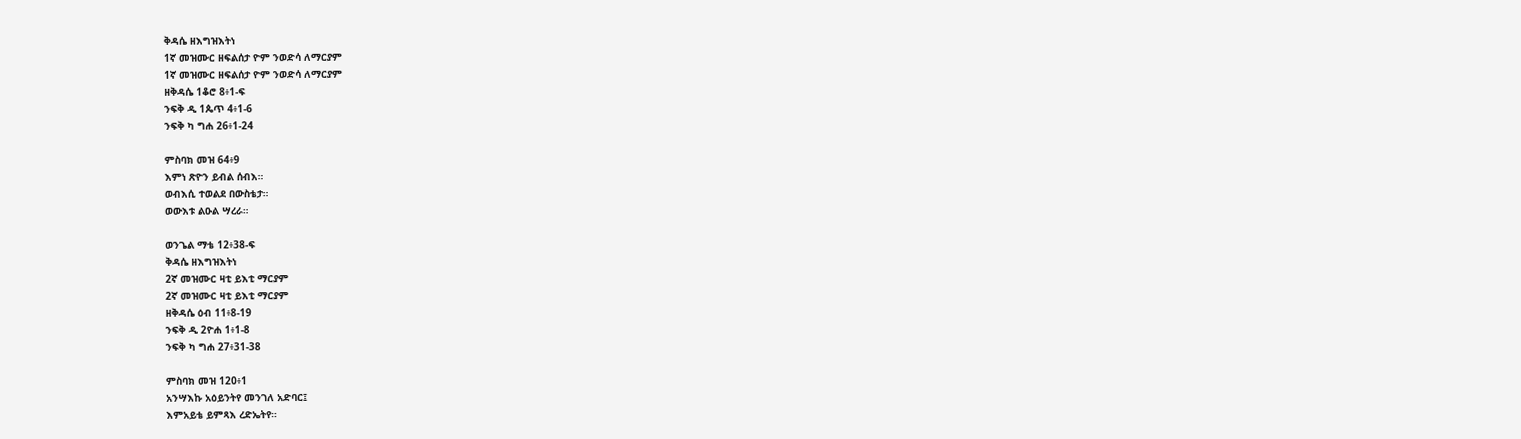ቅዳሴ ዘእግዝእትነ
1ኛ መዝሙር ዘፍልሰታ ዮም ንወድሳ ለማርያም
1ኛ መዝሙር ዘፍልሰታ ዮም ንወድሳ ለማርያም
ዘቅዳሴ 1ቆሮ 8፥1-ፍ
ንፍቅ ዲ 1ጴጥ 4፥1-6
ንፍቅ ካ ግሐ 26፥1-24

ምስባክ መዝ 64፥9
እምነ ጽዮን ይብል ሰብእ።
ወብእሲ ተወልደ በውስቴታ።
ወውእቱ ልዑል ሣረራ።

ወንጌል ማቴ 12፥38-ፍ
ቅዳሴ ዘእግዝእትነ
2ኛ መዝሙር ዛቲ ይእቲ ማርያም
2ኛ መዝሙር ዛቲ ይእቲ ማርያም
ዘቅዳሴ ዕብ 11፥8-19
ንፍቅ ዲ 2ዮሐ 1፥1-8
ንፍቅ ካ ግሐ 27፥31-38

ምስባክ መዝ 120፥1
አንሣእኩ አዕይንትየ መንገለ አድባር፤
እምአይቴ ይምጻእ ረድኤትየ።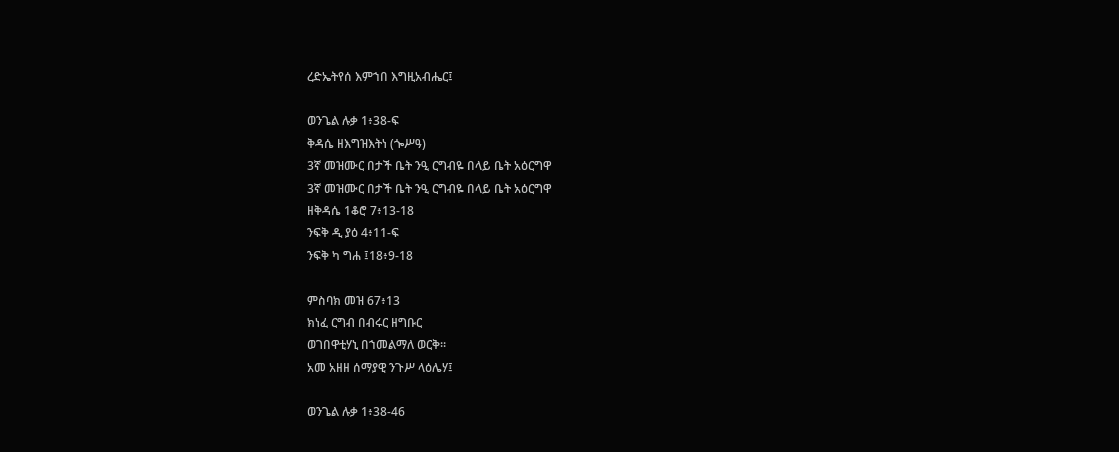ረድኤትየሰ እምኀበ እግዚአብሔር፤

ወንጌል ሉቃ 1፥38-ፍ
ቅዳሴ ዘእግዝእትነ (ጐሥዓ)
3ኛ መዝሙር በታች ቤት ንዒ ርግብዬ በላይ ቤት አዕርግዋ
3ኛ መዝሙር በታች ቤት ንዒ ርግብዬ በላይ ቤት አዕርግዋ
ዘቅዳሴ 1ቆሮ 7፥13-18
ንፍቅ ዲ ያዕ 4፥11-ፍ
ንፍቅ ካ ግሐ ፤18፥9-18

ምስባክ መዝ 67፥13
ክነፈ ርግብ በብሩር ዘግቡር
ወገበዋቲሃኒ በኀመልማለ ወርቅ።
አመ አዘዘ ሰማያዊ ንጉሥ ላዕሌሃ፤

ወንጌል ሉቃ 1፥38-46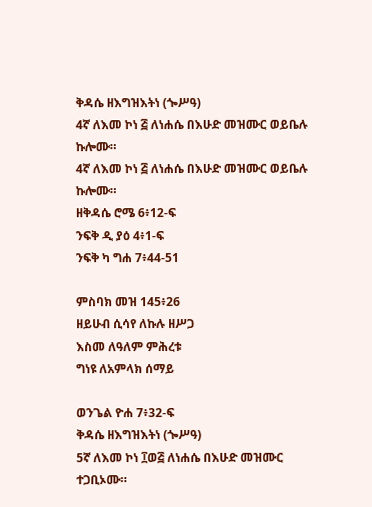ቅዳሴ ዘእግዝእትነ (ጐሥዓ)
4ኛ ለእመ ኮነ ፭ ለነሐሴ በእሁድ መዝሙር ወይቤሉ ኩሎሙ።
4ኛ ለእመ ኮነ ፭ ለነሐሴ በእሁድ መዝሙር ወይቤሉ ኩሎሙ።
ዘቅዳሴ ሮሜ 6፥12-ፍ
ንፍቅ ዲ ያዕ 4፥1-ፍ
ንፍቅ ካ ግሐ 7፥44-51

ምስባክ መዝ 145፥26
ዘይሁብ ሲሳየ ለኩሉ ዘሥጋ
እስመ ለዓለም ምሕረቱ
ግነዩ ለአምላክ ሰማይ

ወንጌል ዮሐ 7፥32-ፍ
ቅዳሴ ዘእግዝእትነ (ጐሥዓ)
5ኛ ለእመ ኮነ ፲ወ፭ ለነሐሴ በእሁድ መዝሙር ተጋቢኦሙ።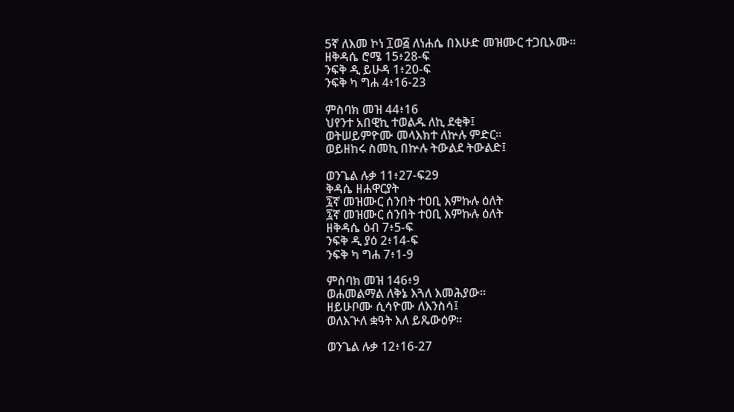5ኛ ለእመ ኮነ ፲ወ፭ ለነሐሴ በእሁድ መዝሙር ተጋቢኦሙ።
ዘቅዳሴ ሮሜ 15፥28-ፍ
ንፍቅ ዲ ይሁዳ 1፥20-ፍ
ንፍቅ ካ ግሐ 4፥16-23

ምስባክ መዝ 44፥16
ህየንተ አበዊኪ ተወልዱ ለኪ ደቂቅ፤
ወትሠይምዮሙ መላእክተ ለኵሉ ምድር።
ወይዘከሩ ስመኪ በኵሉ ትውልደ ትውልድ፤

ወንጌል ሉቃ 11፥27-ፍ29
ቅዳሴ ዘሐዋርያት
፯ኛ መዝሙር ሰንበት ተዐቢ እምኩሉ ዕለት
፯ኛ መዝሙር ሰንበት ተዐቢ እምኩሉ ዕለት
ዘቅዳሴ ዕብ 7፥5-ፍ
ንፍቅ ዲ ያዕ 2፥14-ፍ
ንፍቅ ካ ግሐ 7፥1-9

ምስባክ መዝ 146፥9
ወሐመልማል ለቅኔ እጓለ እመሕያው።
ዘይሁቦሙ ሲሳዮሙ ለእንስሳ፤
ወለእጕለ ቋዓት እለ ይጼውዕዎ።

ወንጌል ሉቃ 12፥16-27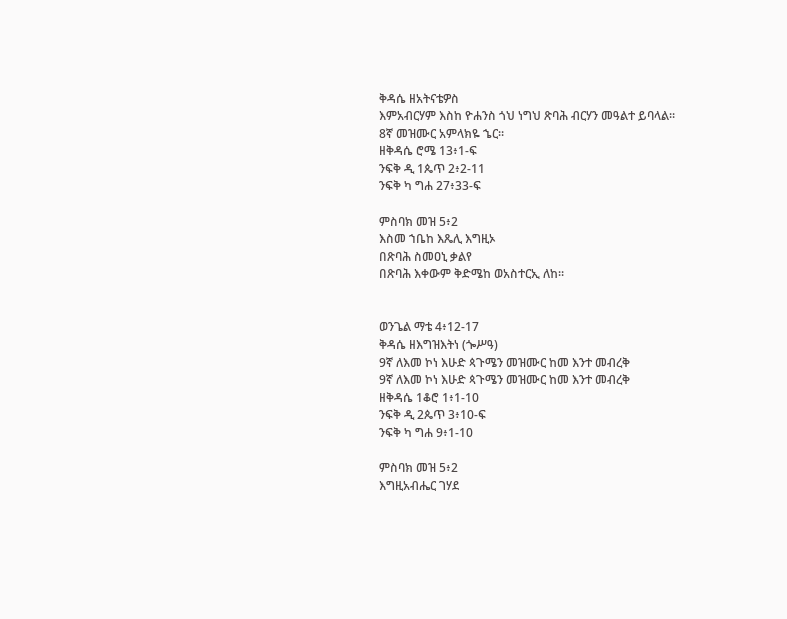ቅዳሴ ዘአትናቴዎስ
እምአብርሃም እስከ ዮሐንስ ጎህ ነግህ ጽባሕ ብርሃን መዓልተ ይባላል።
8ኛ መዝሙር አምላክዬ ኄር።
ዘቅዳሴ ሮሜ 13፥1-ፍ
ንፍቅ ዲ 1ጴጥ 2፥2-11
ንፍቅ ካ ግሐ 27፥33-ፍ

ምስባክ መዝ 5፥2
እስመ ኀቤከ እጼሊ እግዚኦ
በጽባሕ ስመዐኒ ቃልየ
በጽባሕ እቀውም ቅድሜከ ወአስተርኢ ለከ።


ወንጌል ማቴ 4፥12-17
ቅዳሴ ዘእግዝእትነ (ጐሥዓ)
9ኛ ለእመ ኮነ እሁድ ጳጉሜን መዝሙር ከመ እንተ መብረቅ
9ኛ ለእመ ኮነ እሁድ ጳጉሜን መዝሙር ከመ እንተ መብረቅ
ዘቅዳሴ 1ቆሮ 1፥1-10
ንፍቅ ዲ 2ጴጥ 3፥10-ፍ
ንፍቅ ካ ግሐ 9፥1-10

ምስባክ መዝ 5፥2
እግዚአብሔር ገሃደ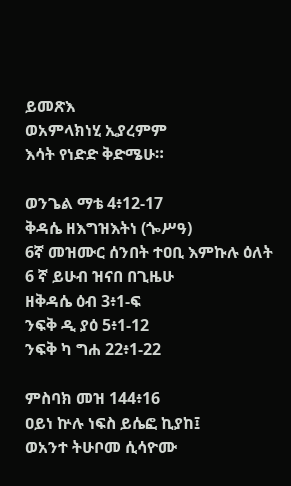ይመጽእ
ወአምላክነሂ ኢያረምም
እሳት የነድድ ቅድሜሁ።

ወንጌል ማቴ 4፥12-17
ቅዳሴ ዘእግዝእትነ (ጐሥዓ)
6ኛ መዝሙር ሰንበት ተዐቢ እምኩሉ ዕለት
6 ኛ ይሁብ ዝናበ በጊዜሁ
ዘቅዳሴ ዕብ 3፥1-ፍ
ንፍቅ ዲ ያዕ 5፥1-12
ንፍቅ ካ ግሐ 22፥1-22

ምስባክ መዝ 144፥16
ዐይነ ኵሉ ነፍስ ይሴፎ ኪያከ፤
ወአንተ ትሁቦመ ሲሳዮሙ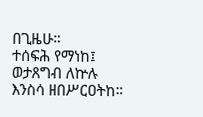በጊዜሁ።
ተሰፍሕ የማነከ፤ ወታጸግብ ለኵሉ እንስሳ ዘበሥርዐትከ።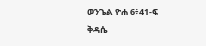ወንጌል ዮሐ 6፥41-ፍ
ቅዳሴ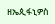ዘኤጲፋኒዎስ